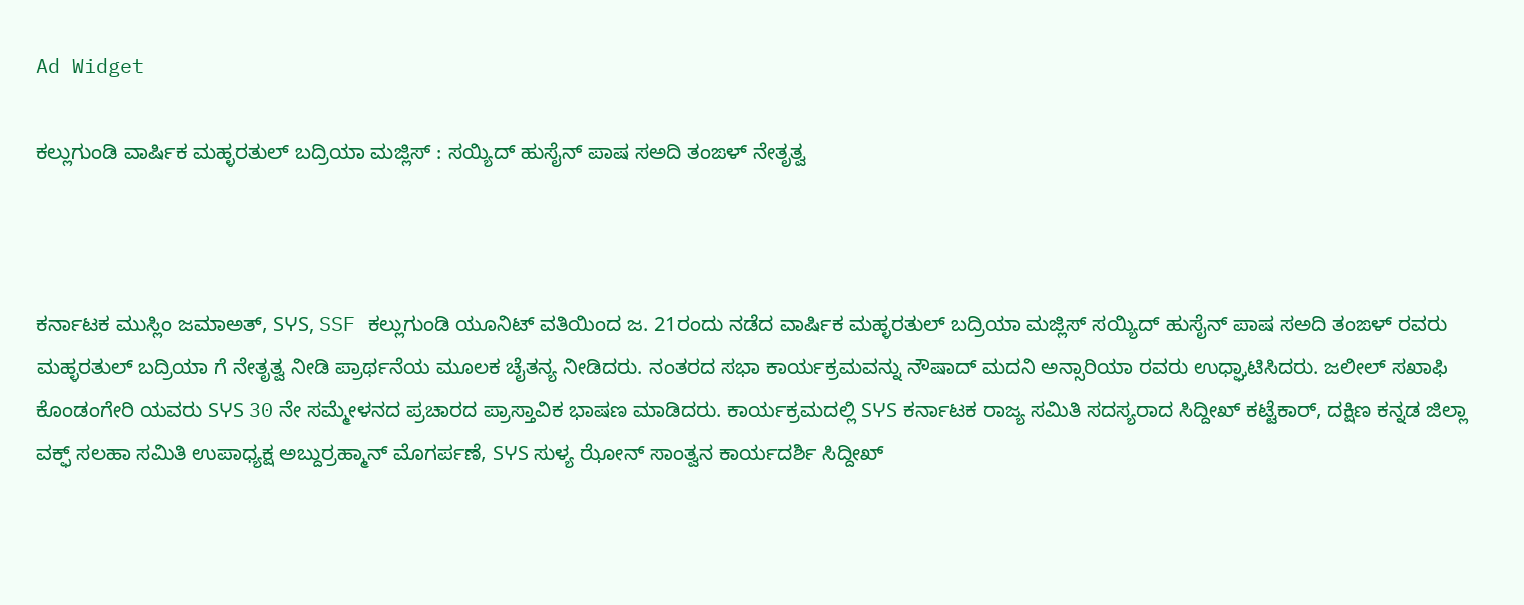Ad Widget

ಕಲ್ಲುಗುಂಡಿ ವಾರ್ಷಿಕ ಮಹ್ಳರತುಲ್ ಬದ್ರಿಯಾ ಮಜ್ಲಿಸ್ : ಸಯ್ಯಿದ್ ಹುಸೈನ್ ಪಾಷ ಸಅದಿ ತಂಙಳ್ ನೇತೃತ್ವ



ಕರ್ನಾಟಕ ಮುಸ್ಲಿಂ ಜಮಾಅತ್, SჄS, SSF ಕಲ್ಲುಗುಂಡಿ ಯೂನಿಟ್ ವತಿಯಿಂದ ಜ. 21ರಂದು ನಡೆದ ವಾರ್ಷಿಕ ಮಹ್ಳರತುಲ್ ಬದ್ರಿಯಾ ಮಜ್ಲಿಸ್ ಸಯ್ಯಿದ್ ಹುಸೈನ್ ಪಾಷ ಸಅದಿ ತಂಙಳ್ ರವರು ಮಹ್ಳರತುಲ್ ಬದ್ರಿಯಾ ಗೆ ನೇತೃತ್ವ ನೀಡಿ ಪ್ರಾರ್ಥನೆಯ ಮೂಲಕ ಚೈತನ್ಯ ನೀಡಿದರು. ನಂತರದ ಸಭಾ ಕಾರ್ಯಕ್ರಮವನ್ನು ನೌಷಾದ್ ಮದನಿ ಅನ್ಸಾರಿಯಾ ರವರು ಉಧ್ಘಾಟಿಸಿದರು. ಜಲೀಲ್ ಸಖಾಫಿ ಕೊಂಡಂಗೇರಿ ಯವರು SჄS 30 ನೇ ಸಮ್ಮೇಳನದ ಪ್ರಚಾರದ ಪ್ರಾಸ್ತಾವಿಕ ಭಾಷಣ ಮಾಡಿದರು. ಕಾರ್ಯಕ್ರಮದಲ್ಲಿ SჄS ಕರ್ನಾಟಕ ರಾಜ್ಯ ಸಮಿತಿ ಸದಸ್ಯರಾದ ಸಿದ್ದೀಖ್ ಕಟ್ಟೆಕಾರ್, ದಕ್ಷಿಣ ಕನ್ನಡ ಜಿಲ್ಲಾ ವಕ್ಫ್ ಸಲಹಾ ಸಮಿತಿ ಉಪಾಧ್ಯಕ್ಷ ಅಬ್ದುರ್ರಹ್ಮಾನ್ ಮೊಗರ್ಪಣೆ, SჄS ಸುಳ್ಯ ಝೋನ್ ಸಾಂತ್ವನ ಕಾರ್ಯದರ್ಶಿ ಸಿದ್ದೀಖ್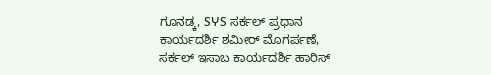ಗೂನಡ್ಕ, SჄS ಸರ್ಕಲ್ ಪ್ರಧಾನ ಕಾರ್ಯದರ್ಶಿ ಶಮೀರ್ ಮೊಗರ್ಪಣೆ, ಸರ್ಕಲ್ ಇಸಾಬ ಕಾರ್ಯದರ್ಶಿ ಹಾರಿಸ್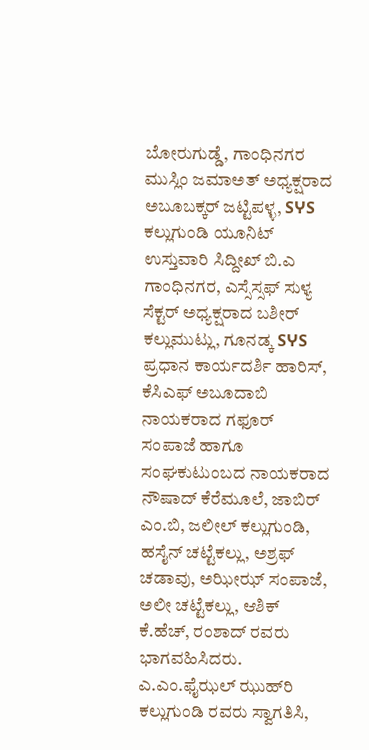ಬೋರುಗುಡ್ಡೆ, ಗಾಂಧಿನಗರ ಮುಸ್ಲಿಂ ಜಮಾಅತ್ ಅಧ್ಯಕ್ಷರಾದ ಅಬೂಬಕ್ಕರ್ ಜಟ್ಟಿಪಳ್ಳ, SჄS ಕಲ್ಲುಗುಂಡಿ ಯೂನಿಟ್ ಉಸ್ತುವಾರಿ ಸಿದ್ದೀಖ್ ಬಿ.ಎ ಗಾಂಧಿನಗರ, ಎಸ್ಸೆಸ್ಸಫ್ ಸುಳ್ಯ ಸೆಕ್ಟರ್ ಅಧ್ಯಕ್ಷರಾದ ಬಶೀರ್ ಕಲ್ಲುಮುಟ್ಲು, ಗೂನಡ್ಕ SჄS ಪ್ರಧಾನ ಕಾರ್ಯದರ್ಶಿ ಹಾರಿಸ್, ಕೆಸಿಎಫ್ ಅಬೂದಾಬಿ ನಾಯಕರಾದ ಗಫೂರ್ ಸಂಪಾಜೆ ಹಾಗೂ ಸಂಘಕುಟುಂಬದ ನಾಯಕರಾದ ನೌಷಾದ್ ಕೆರೆಮೂಲೆ, ಜಾಬಿರ್ ಎಂ.ಬಿ, ಜಲೀಲ್ ಕಲ್ಲುಗುಂಡಿ, ಹಸೈನ್ ಚಟ್ಟೆಕಲ್ಲು, ಅಶ್ರಫ್ ಚಡಾವು, ಅಝೀಝ್ ಸಂಪಾಜೆ, ಅಲೀ ಚಟ್ಟೆಕಲ್ಲು, ಆಶಿಕ್ ಕೆ.ಹೆಚ್, ರಂಶಾದ್ ರವರು ಭಾಗವಹಿಸಿದರು. ಎ.ಎಂ.ಫೈಝಲ್ ಝುಹ್‌ರಿ ಕಲ್ಲುಗುಂಡಿ ರವರು ಸ್ವಾಗತಿಸಿ,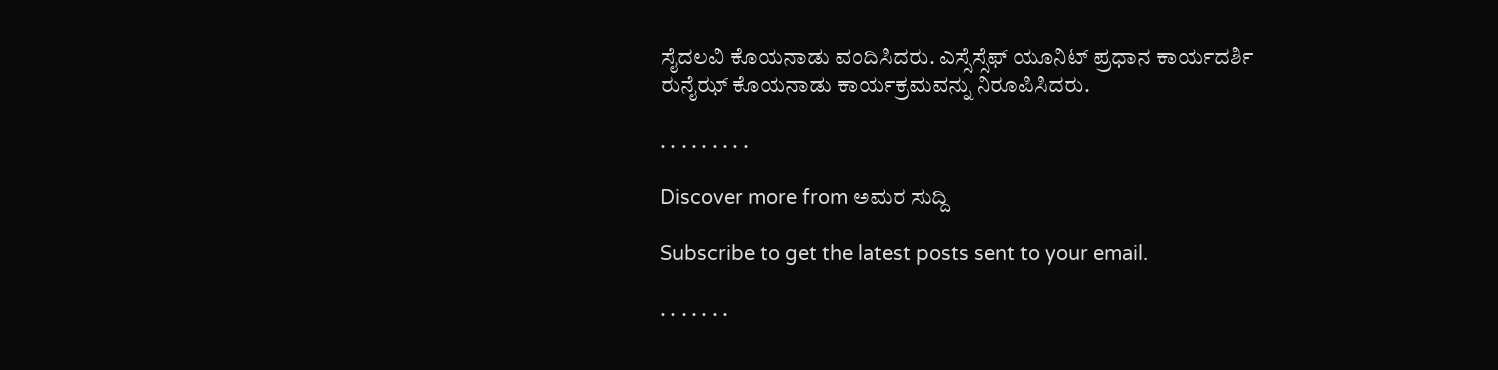ಸೈದಲವಿ ಕೊಯನಾಡು ವಂದಿಸಿದರು. ಎಸ್ಸೆಸ್ಸೆಫ್ ಯೂನಿಟ್ ಪ್ರಧಾನ ಕಾರ್ಯದರ್ಶಿ ರುನೈಝ್ ಕೊಯನಾಡು ಕಾರ್ಯಕ್ರಮವನ್ನು ನಿರೂಪಿಸಿದರು.

. . . . . . . . .

Discover more from ಅಮರ ಸುದ್ದಿ

Subscribe to get the latest posts sent to your email.

. . . . . . .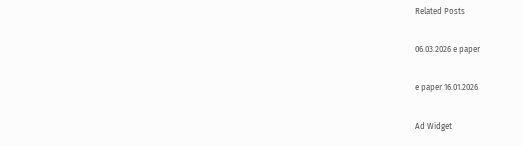Related Posts

06.03.2026 e paper

e paper 16.01.2026

Ad Widget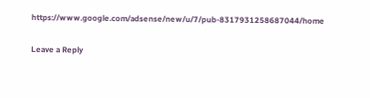https://www.google.com/adsense/new/u/7/pub-8317931258687044/home

Leave a Reply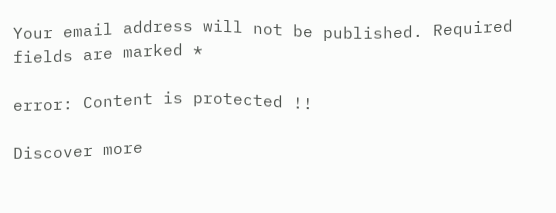Your email address will not be published. Required fields are marked *

error: Content is protected !!

Discover more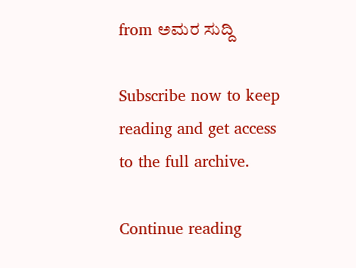from ಅಮರ ಸುದ್ದಿ

Subscribe now to keep reading and get access to the full archive.

Continue reading